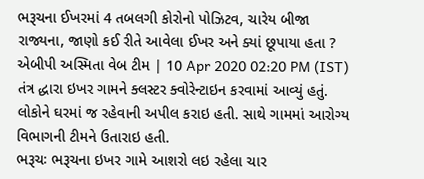ભરૂચના ઈખરમાં 4 તબલગી કોરોનો પોઝિટવ, ચારેય બીજા રાજ્યના, જાણો કઈ રીતે આવેલા ઈખર અને ક્યાં છૂપાયા હતા ?
એબીપી અસ્મિતા વેબ ટીમ | 10 Apr 2020 02:20 PM (IST)
તંત્ર દ્ધારા ઇખર ગામને ક્લસ્ટર ક્વોરેન્ટાઇન કરવામાં આવ્યું હતું. લોકોને ઘરમાં જ રહેવાની અપીલ કરાઇ હતી. સાથે ગામમાં આરોગ્ય વિભાગની ટીમને ઉતારાઇ હતી.
ભરૂચઃ ભરૂચના ઇખર ગામે આશરો લઇ રહેલા ચાર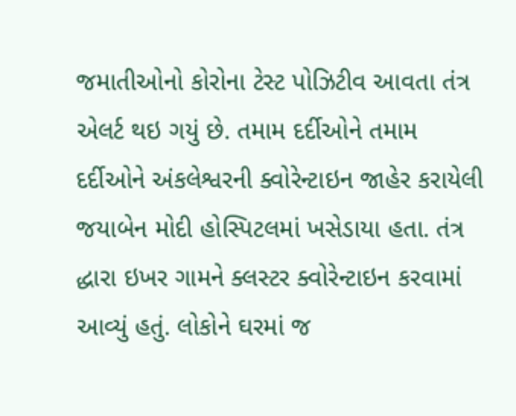જમાતીઓનો કોરોના ટેસ્ટ પોઝિટીવ આવતા તંત્ર એલર્ટ થઇ ગયું છે. તમામ દર્દીઓને તમામ દર્દીઓને અંકલેશ્વરની ક્વોરેન્ટાઇન જાહેર કરાયેલી જયાબેન મોદી હોસ્પિટલમાં ખસેડાયા હતા. તંત્ર દ્ધારા ઇખર ગામને ક્લસ્ટર ક્વોરેન્ટાઇન કરવામાં આવ્યું હતું. લોકોને ઘરમાં જ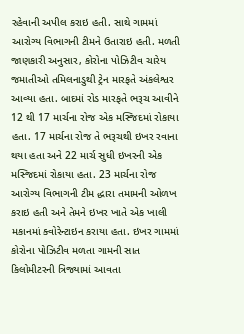રહેવાની અપીલ કરાઇ હતી. સાથે ગામમાં આરોગ્ય વિભાગની ટીમને ઉતારાઇ હતી. મળતી જાણકારી અનુસાર, કોરોના પોઝિટીવ ચારેય જમાતીઓ તમિલનાડુથી ટ્રેન મારફતે અંકલેશ્વર આવ્યા હતા. બાદમાં રોડ મારફતે ભરૂચ આવીને 12 થી 17 માર્ચના રોજ એક મસ્જિદમાં રોકાયા હતા. 17 માર્ચના રોજ તે ભરૂચથી ઇખર રવાના થયા હતા અને 22 માર્ચ સુધી ઇખરની એક મસ્જિદમાં રોકાયા હતા. 23 માર્ચના રોજ આરોગ્ય વિભાગની ટીમ દ્ધારા તમામની ઓળખ કરાઇ હતી અને તેમને ઇખર ખાતે એક ખાલી મકાનમાં ક્વોરેન્ટાઇન કરાયા હતા. ઇખર ગામમાં કોરોના પોઝિટીવ મળતા ગામની સાત કિલોમીટરની ત્રિજ્યામાં આવતા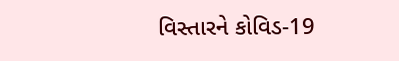વિસ્તારને કોવિડ-19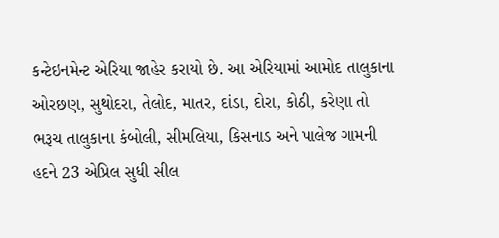કન્ટેઇનમેન્ટ એરિયા જાહેર કરાયો છે. આ એરિયામાં આમોદ તાલુકાના ઓરછણ, સુથોદરા, તેલોદ, માતર, દાંડા, દોરા, કોઠી, કરેણા તો ભરૂચ તાલુકાના કંબોલી, સીમલિયા, કિસનાડ અને પાલેજ ગામની હદને 23 એપ્રિલ સુધી સીલ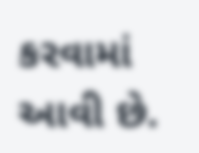કરવામાં આવી છે.